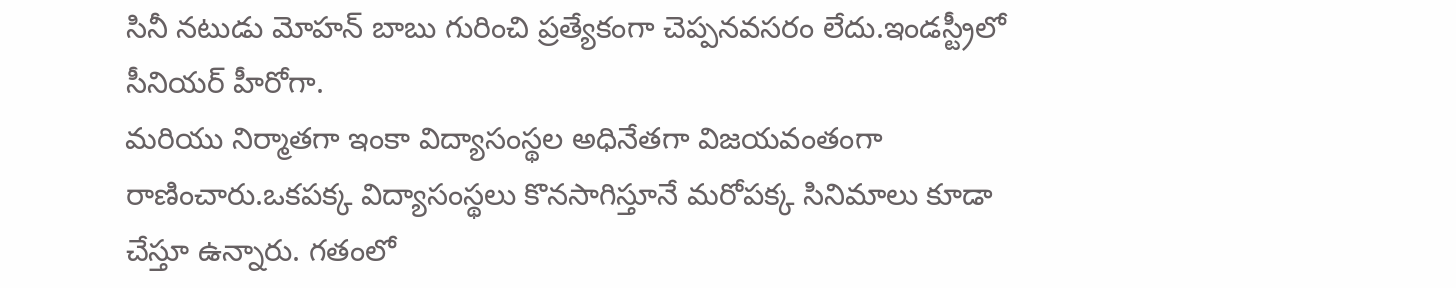సినీ నటుడు మోహన్ బాబు గురించి ప్రత్యేకంగా చెప్పనవసరం లేదు.ఇండస్ట్రీలో సీనియర్ హీరోగా.
మరియు నిర్మాతగా ఇంకా విద్యాసంస్థల అధినేతగా విజయవంతంగా రాణించారు.ఒకపక్క విద్యాసంస్థలు కొనసాగిస్తూనే మరోపక్క సినిమాలు కూడా చేస్తూ ఉన్నారు. గతంలో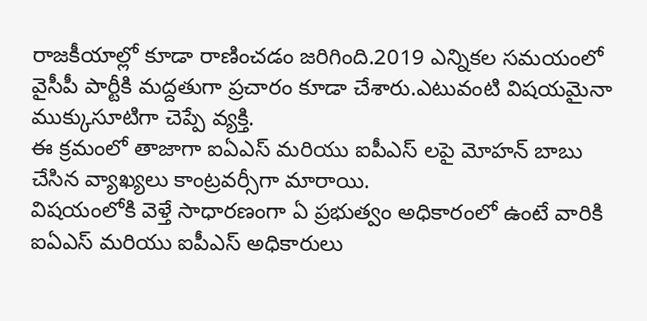రాజకీయాల్లో కూడా రాణించడం జరిగింది.2019 ఎన్నికల సమయంలో వైసీపీ పార్టీకి మద్దతుగా ప్రచారం కూడా చేశారు.ఎటువంటి విషయమైనా ముక్కుసూటిగా చెప్పే వ్యక్తి.
ఈ క్రమంలో తాజాగా ఐఏఎస్ మరియు ఐపీఎస్ లపై మోహన్ బాబు చేసిన వ్యాఖ్యలు కాంట్రవర్సీగా మారాయి.
విషయంలోకి వెళ్తే సాధారణంగా ఏ ప్రభుత్వం అధికారంలో ఉంటే వారికి ఐఏఎస్ మరియు ఐపీఎస్ అధికారులు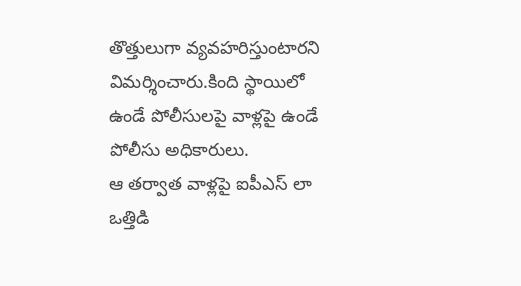తొత్తులుగా వ్యవహరిస్తుంటారని విమర్శించారు.కింది స్థాయిలో ఉండే పోలీసులపై వాళ్లపై ఉండే పోలీసు అధికారులు.
ఆ తర్వాత వాళ్లపై ఐపీఎస్ లా ఒత్తిడి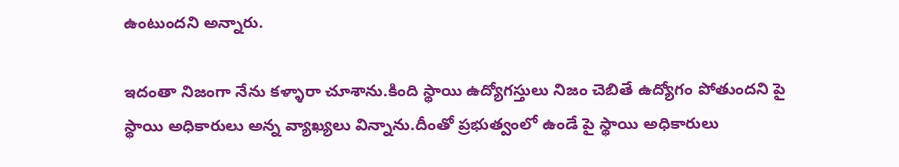ఉంటుందని అన్నారు.

ఇదంతా నిజంగా నేను కళ్ళారా చూశాను.కింది స్థాయి ఉద్యోగస్తులు నిజం చెబితే ఉద్యోగం పోతుందని పై స్థాయి అధికారులు అన్న వ్యాఖ్యలు విన్నాను.దీంతో ప్రభుత్వంలో ఉండే పై స్థాయి అధికారులు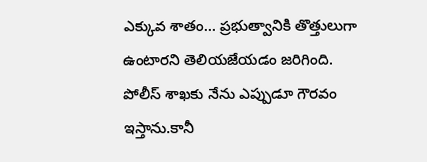ఎక్కువ శాతం… ప్రభుత్వానికి తొత్తులుగా ఉంటారని తెలియజేయడం జరిగింది.
పోలీస్ శాఖకు నేను ఎప్పుడూ గౌరవం ఇస్తాను.కానీ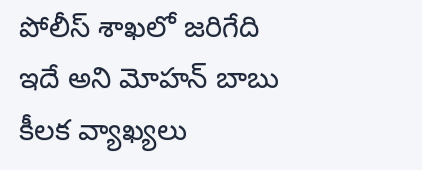పోలీస్ శాఖలో జరిగేది ఇదే అని మోహన్ బాబు కీలక వ్యాఖ్యలు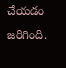చేయడం జరిగింది.